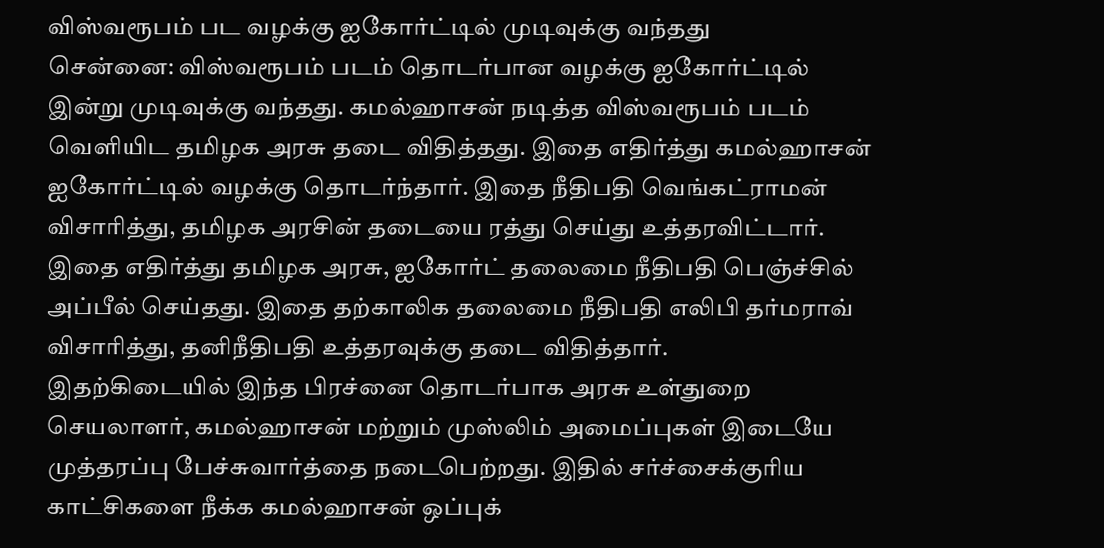விஸ்வரூபம் பட வழக்கு ஐகோர்ட்டில் முடிவுக்கு வந்தது
சென்னை: விஸ்வரூபம் படம் தொடர்பான வழக்கு ஐகோர்ட்டில் இன்று முடிவுக்கு வந்தது. கமல்ஹாசன் நடித்த விஸ்வரூபம் படம் வெளியிட தமிழக அரசு தடை விதித்தது. இதை எதிர்த்து கமல்ஹாசன் ஐகோர்ட்டில் வழக்கு தொடர்ந்தார். இதை நீதிபதி வெங்கட்ராமன் விசாரித்து, தமிழக அரசின் தடையை ரத்து செய்து உத்தரவிட்டார். இதை எதிர்த்து தமிழக அரசு, ஐகோர்ட் தலைமை நீதிபதி பெஞ்ச்சில் அப்பீல் செய்தது. இதை தற்காலிக தலைமை நீதிபதி எலிபி தர்மராவ் விசாரித்து, தனிநீதிபதி உத்தரவுக்கு தடை விதித்தார்.
இதற்கிடையில் இந்த பிரச்னை தொடர்பாக அரசு உள்துறை செயலாளர், கமல்ஹாசன் மற்றும் முஸ்லிம் அமைப்புகள் இடையே முத்தரப்பு பேச்சுவார்த்தை நடைபெற்றது. இதில் சர்ச்சைக்குரிய காட்சிகளை நீக்க கமல்ஹாசன் ஒப்புக்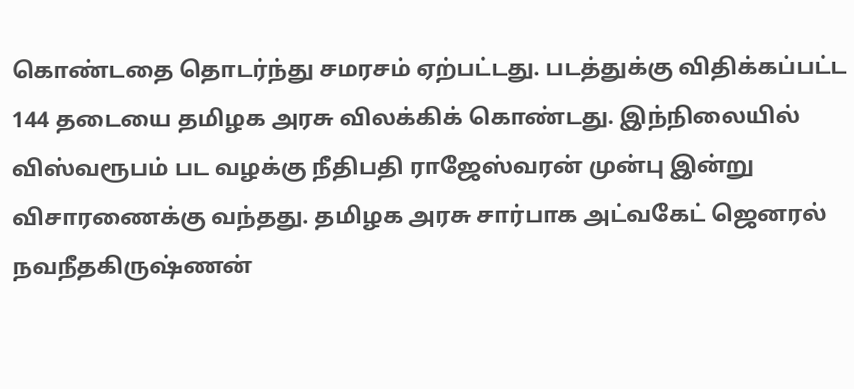கொண்டதை தொடர்ந்து சமரசம் ஏற்பட்டது. படத்துக்கு விதிக்கப்பட்ட 144 தடையை தமிழக அரசு விலக்கிக் கொண்டது. இந்நிலையில் விஸ்வரூபம் பட வழக்கு நீதிபதி ராஜேஸ்வரன் முன்பு இன்று விசாரணைக்கு வந்தது. தமிழக அரசு சார்பாக அட்வகேட் ஜெனரல் நவநீதகிருஷ்ணன்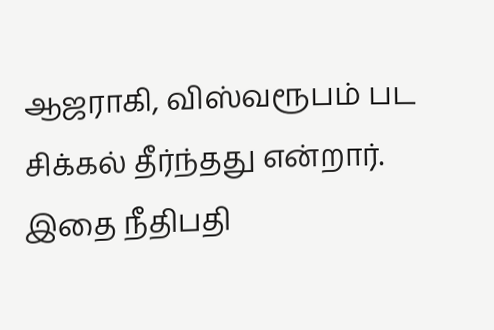ஆஜராகி, விஸ்வரூபம் பட சிக்கல் தீர்ந்தது என்றார். இதை நீதிபதி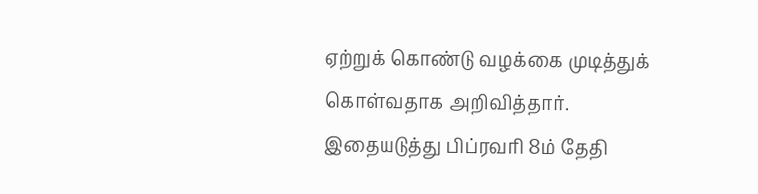ஏற்றுக் கொண்டு வழக்கை முடித்துக் கொள்வதாக அறிவித்தார். இதையடுத்து பிப்ரவரி 8ம் தேதி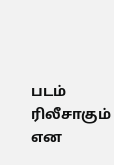படம் ரிலீசாகும் என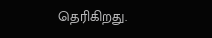தெரிகிறது.